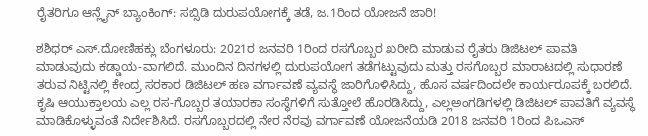ರೈತರಿಗೂ ಆನ್ಲೈನ್ ಬ್ಯಾಂಕಿಂಗ್‌: ಸಬ್ಸಿಡಿ ದುರುಪಯೋಗಕ್ಕೆ ತಡೆ, ಜ.1ರಿಂದ ಯೋಜನೆ ಜಾರಿ!

ಶಶಿಧರ್‌ ಎಸ್‌.ದೋಣಿಹಕ್ಲು ಬೆಂಗಳೂರು: 2021ರ ಜನವರಿ 1ರಿಂದ ರಸಗೊಬ್ಬರ ಖರೀದಿ ಮಾಡುವ ರೈತರು ಡಿಜಿಟಲ್‌ ಪಾವತಿ ಮಾಡುವುದು ಕಡ್ಡಾಯ-ವಾಗಲಿದೆ. ಮುಂದಿನ ದಿನಗಳಲ್ಲಿ ದುರುಪಯೋಗ ತಡೆಗಟ್ಟುವುದು ಮತ್ತು ರಸಗೊಬ್ಬರ ಮಾರಾಟದಲ್ಲಿ ಸುಧಾರಣೆ ತರುವ ನಿಟ್ಟಿನಲ್ಲಿ ಕೇಂದ್ರ ಸರಕಾರ ಡಿಜಿಟಲ್‌ ಹಣ ವರ್ಗಾವಣೆ ವ್ಯವಸ್ಥೆ ಜಾರಿಗೊಳಿಸಿದ್ದು, ಹೊಸ ವರ್ಷದಿಂದಲೇ ಕಾರ್ಯರೂಪಕ್ಕೆ ಬರಲಿದೆ. ಕೃಷಿ ಆಯುಕ್ತಾಲಯ ಎಲ್ಲ ರಸ-ಗೊಬ್ಬರ ತಯಾರಕಾ ಸಂಸ್ಥೆಗಳಿಗೆ ಸುತ್ತೋಲೆ ಹೊರಡಿಸಿದ್ದು, ಎಲ್ಲಅಂಗಡಿಗಳಲ್ಲಿ ಡಿಜಿಟಲ್‌ ಪಾವತಿಗೆ ವ್ಯವಸ್ಥೆ ಮಾಡಿಕೊಳ್ಳುವಂತೆ ನಿರ್ದೇಶಿಸಿದೆ. ರಸಗೊಬ್ಬರದಲ್ಲಿ ನೇರ ನೆರವು ವರ್ಗಾವಣೆ ಯೋಜನೆಯಡಿ 2018 ಜನವರಿ 1ರಿಂದ ಪಿಒಎಸ್‌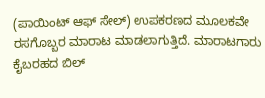(ಪಾಯಿಂಟ್‌ ಆಫ್‌ ಸೇಲ್‌) ಉಪಕರಣದ ಮೂಲಕವೇ ರಸಗೊಬ್ಬರ ಮಾರಾಟ ಮಾಡಲಾಗುತ್ತಿದೆ. ಮಾರಾಟಗಾರು ಕೈಬರಹದ ಬಿಲ್‌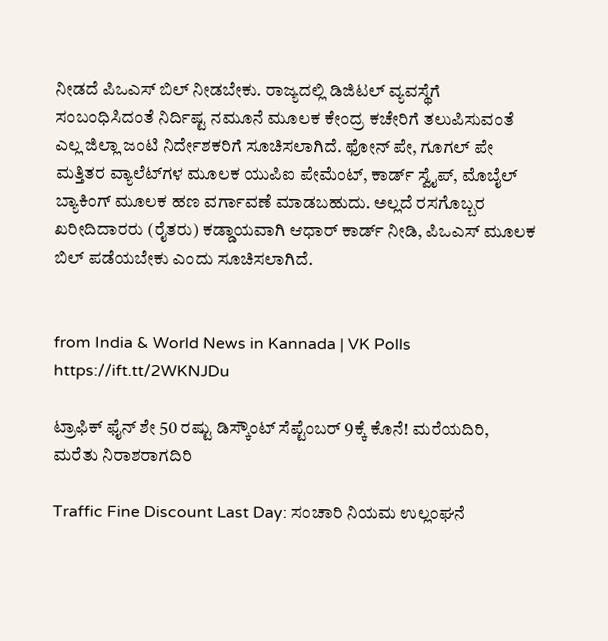ನೀಡದೆ ಪಿಒಎಸ್‌ ಬಿಲ್‌ ನೀಡಬೇಕು. ರಾಜ್ಯದಲ್ಲಿ ಡಿಜಿಟಲ್‌ ವ್ಯವಸ್ಥೆಗೆ ಸಂಬಂಧಿಸಿದಂತೆ ನಿರ್ದಿಷ್ಟ ನಮೂನೆ ಮೂಲಕ ಕೇಂದ್ರ ಕಚೇರಿಗೆ ತಲುಪಿಸುವಂತೆ ಎಲ್ಲ ಜಿಲ್ಲಾ ಜಂಟಿ ನಿರ್ದೇಶಕರಿಗೆ ಸೂಚಿಸಲಾಗಿದೆ. ಫೋನ್‌ ಪೇ, ಗೂಗಲ್‌ ಪೇ ಮತ್ತಿತರ ವ್ಯಾಲೆಟ್‌ಗಳ ಮೂಲಕ ಯುಪಿಐ ಪೇಮೆಂಟ್‌, ಕಾರ್ಡ್‌ ಸ್ವೈಪ್‌, ಮೊಬೈಲ್‌ ಬ್ಯಾಕಿಂಗ್‌ ಮೂಲಕ ಹಣ ವರ್ಗಾವಣೆ ಮಾಡಬಹುದು. ಅಲ್ಲದೆ ರಸಗೊಬ್ಬರ ಖರೀದಿದಾರರು (ರೈತರು) ಕಡ್ಡಾಯವಾಗಿ ಆಧಾರ್‌ ಕಾರ್ಡ್‌ ನೀಡಿ, ಪಿಒಎಸ್‌ ಮೂಲಕ ಬಿಲ್‌ ಪಡೆಯಬೇಕು ಎಂದು ಸೂಚಿಸಲಾಗಿದೆ.


from India & World News in Kannada | VK Polls https://ift.tt/2WKNJDu

ಟ್ರಾಫಿಕ್‌ ಫೈನ್‌ ಶೇ 50 ರಷ್ಟು ಡಿಸ್ಕೌಂಟ್‌ ಸೆಪ್ಟೆಂಬರ್‌ 9ಕ್ಕೆ ಕೊನೆ! ಮರೆಯದಿರಿ, ಮರೆತು ನಿರಾಶರಾಗದಿರಿ

Traffic Fine Discount Last Day: ಸಂಚಾರಿ ನಿಯಮ ಉಲ್ಲಂಘನೆ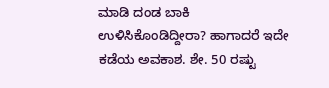ಮಾಡಿ ದಂಡ ಬಾಕಿ ಉಳಿಸಿಕೊಂಡಿದ್ದೀರಾ? ಹಾಗಾದರೆ ಇದೇ ಕಡೆಯ ಅವಕಾಶ. ಶೇ. 50 ರಷ್ಟು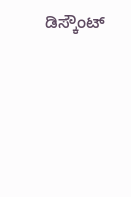ಡಿಸ್ಕೌಂಟ್‌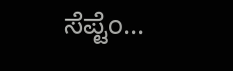ಸೆಪ್ಟೆಂ...